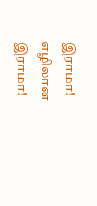இராமா! எழிலான இராமா!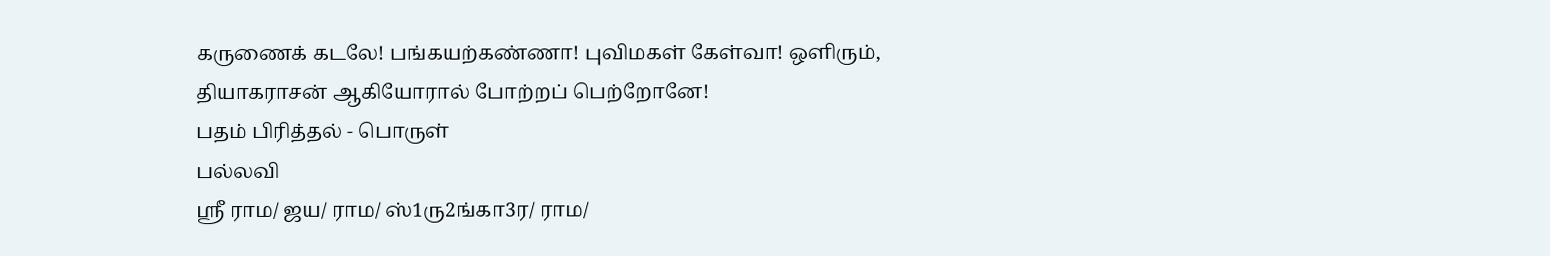கருணைக் கடலே! பங்கயற்கண்ணா! புவிமகள் கேள்வா! ஒளிரும், தியாகராசன் ஆகியோரால் போற்றப் பெற்றோனே!
பதம் பிரித்தல் - பொருள்
பல்லவி
ஸ்ரீ ராம/ ஜய/ ராம/ ஸ்1ரு2ங்கா3ர/ ராம/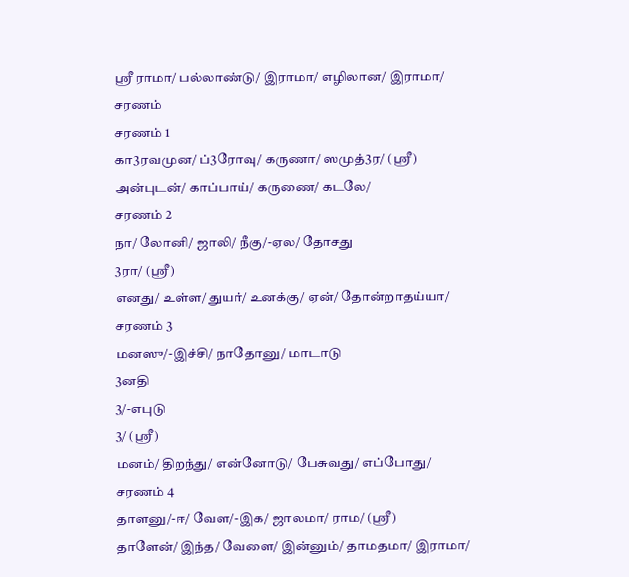ஸ்ரீ ராமா/ பல்லாண்டு/ இராமா/ எழிலான/ இராமா/
சரணம்
சரணம் 1
கா3ரவமுன/ ப்3ரோவு/ கருணா/ ஸமுத்3ர/ (ஸ்ரீ)
அன்புடன்/ காப்பாய்/ கருணை/ கடலே/
சரணம் 2
நா/ லோனி/ ஜாலி/ நீகு/-ஏல/ தோசது
3ரா/ (ஸ்ரீ)
எனது/ உள்ள/ துயர்/ உனக்கு/ ஏன்/ தோன்றாதய்யா/
சரணம் 3
மனஸு/-இச்சி/ நாதோனு/ மாடாடு
3னதி
3/-எபுடு
3/ (ஸ்ரீ)
மனம்/ திறந்து/ என்னோடு/ பேசுவது/ எப்போது/
சரணம் 4
தாளனு/-ஈ/ வேள/-இக/ ஜாலமா/ ராம/ (ஸ்ரீ)
தாளேன்/ இந்த/ வேளை/ இன்னும்/ தாமதமா/ இராமா/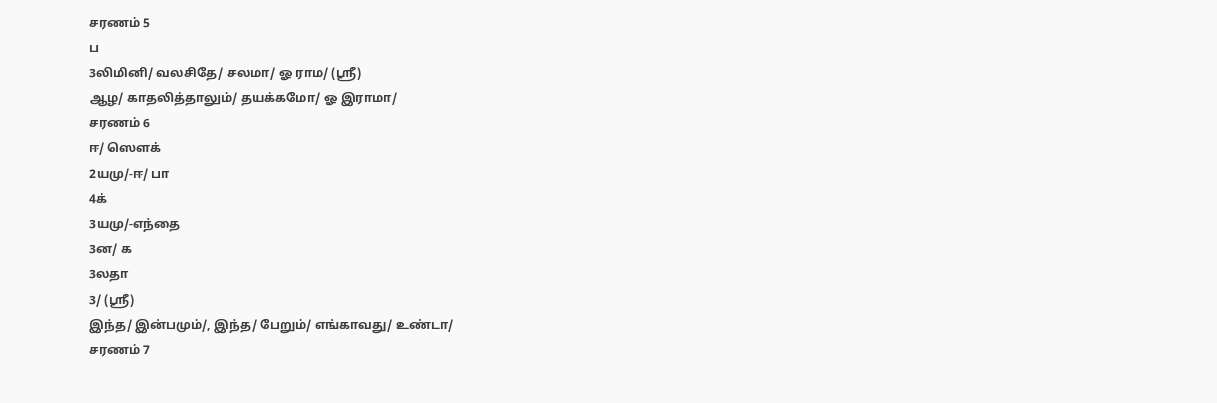சரணம் 5
ப
3லிமினி/ வலசிதே/ சலமா/ ஓ ராம/ (ஸ்ரீ)
ஆழ/ காதலித்தாலும்/ தயக்கமோ/ ஓ இராமா/
சரணம் 6
ஈ/ ஸௌக்
2யமு/-ஈ/ பா
4க்
3யமு/-எந்தை
3ன/ க
3லதா
3/ (ஸ்ரீ)
இந்த/ இன்பமும்/, இந்த/ பேறும்/ எங்காவது/ உண்டா/
சரணம் 7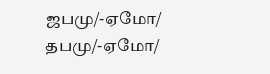ஜபமு/-ஏமோ/ தபமு/-ஏமோ/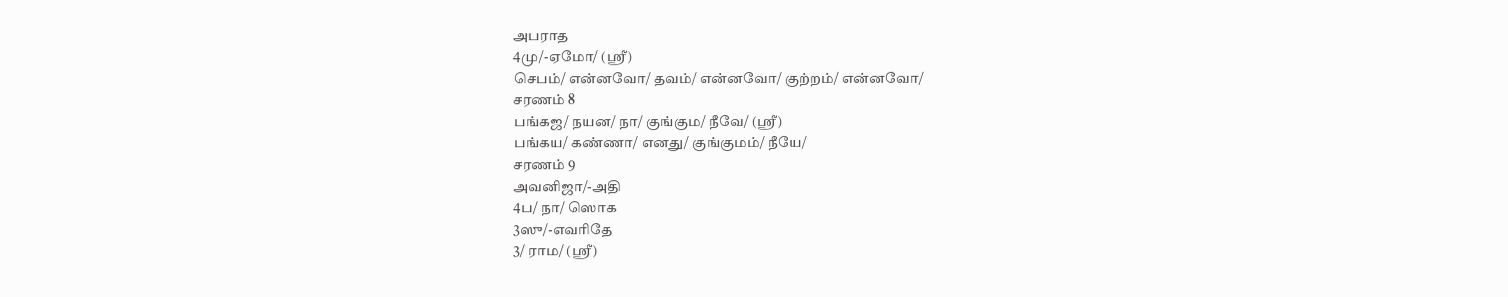அபராத
4மு/-ஏமோ/ (ஸ்ரீ)
செபம்/ என்னவோ/ தவம்/ என்னவோ/ குற்றம்/ என்னவோ/
சரணம் 8
பங்கஜ/ நயன/ நா/ குங்கும/ நீவே/ (ஸ்ரீ)
பங்கய/ கண்ணா/ எனது/ குங்குமம்/ நீயே/
சரணம் 9
அவனிஜா/-அதி
4ப/ நா/ ஸொக
3ஸு/-எவரிதே
3/ ராம/ (ஸ்ரீ)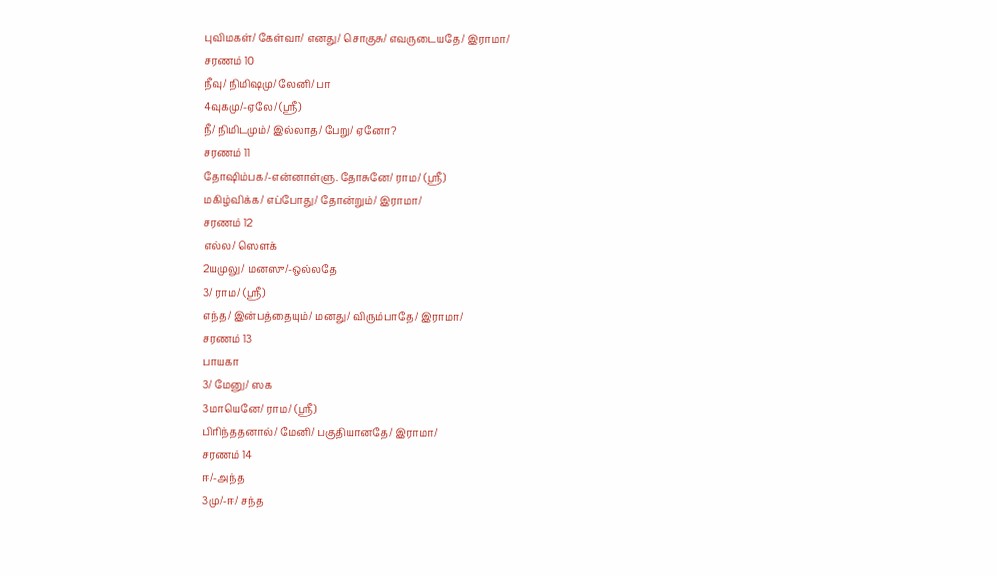புவிமகள்/ கேள்வா/ எனது/ சொகுசு/ எவருடையதே/ இராமா/
சரணம் 10
நீவு/ நிமிஷமு/ லேனி/ பா
4வுகமு/-ஏலே/ (ஸ்ரீ)
நீ/ நிமிடமும்/ இல்லாத/ பேறு/ ஏனோ?
சரணம் 11
தோஷிம்பக/-என்னாள்ளு. தோசுனே/ ராம/ (ஸ்ரீ)
மகிழ்விக்க/ எப்போது/ தோன்றும்/ இராமா/
சரணம் 12
எல்ல/ ஸௌக்
2யமுலு/ மனஸு/-ஒல்லதே
3/ ராம/ (ஸ்ரீ)
எந்த/ இன்பத்தையும்/ மனது/ விரும்பாதே/ இராமா/
சரணம் 13
பாயகா
3/ மேனு/ ஸக
3மாயெனே/ ராம/ (ஸ்ரீ)
பிரிந்ததனால்/ மேனி/ பகுதியானதே/ இராமா/
சரணம் 14
ஈ/-அந்த
3மு/-ஈ/ சந்த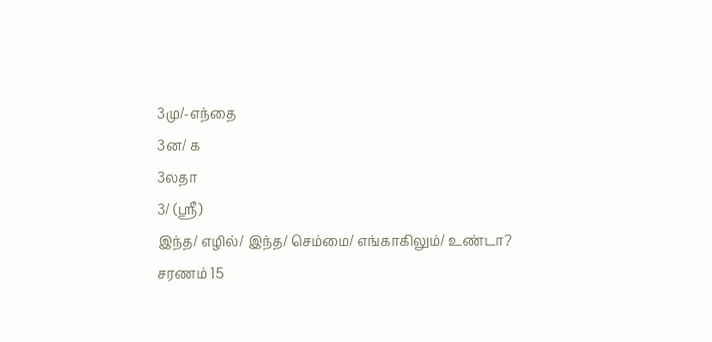3மு/-எந்தை
3ன/ க
3லதா
3/ (ஸ்ரீ)
இந்த/ எழில்/ இந்த/ செம்மை/ எங்காகிலும்/ உண்டா?
சரணம் 15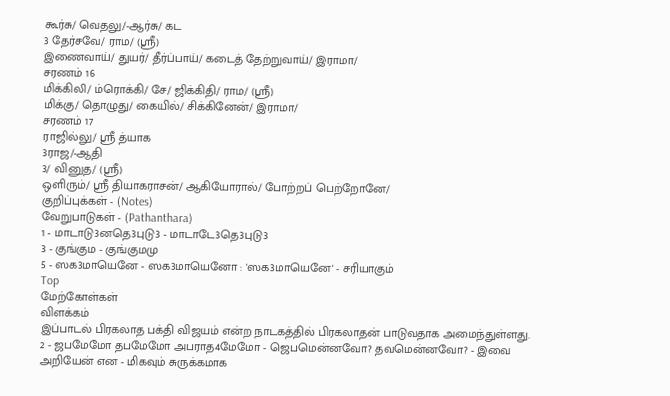கூர்சு/ வெதலு/-ஆர்சு/ கட
3 தேர்சவே/ ராம/ (ஸ்ரீ)
இணைவாய்/ துயர்/ தீர்ப்பாய்/ கடைத் தேற்றுவாய்/ இராமா/
சரணம் 16
மிக்கிலி/ ம்ரொக்கி/ சே/ ஜிக்கிதி/ ராம/ (ஸ்ரீ)
மிக்கு/ தொழுது/ கையில்/ சிக்கினேன்/ இராமா/
சரணம் 17
ராஜில்லு/ ஸ்ரீ த்யாக
3ராஜ/-ஆதி
3/ வினுத/ (ஸ்ரீ)
ஒளிரும்/ ஸ்ரீ தியாகராசன்/ ஆகியோரால்/ போற்றப் பெற்றோனே/
குறிப்புக்கள் - (Notes)
வேறுபாடுகள் - (Pathanthara)
1 - மாடாடு3னதெ3புடு3 - மாடாடே3தெ3புடு3
3 - குங்கும - குங்குமமு
5 - ஸக3மாயெனே - ஸக3மாயெனோ : 'ஸக3மாயெனே' - சரியாகும்
Top
மேற்கோள்கள்
விளக்கம்
இப்பாடல் பிரகலாத பக்தி விஜயம் என்ற நாடகத்தில் பிரகலாதன் பாடுவதாக அமைந்துள்ளது.
2 - ஜபமேமோ தபமேமோ அபராத4மேமோ - ஜெபமென்னவோ? தவமென்னவோ? - இவை அறியேன் என - மிகவும் சுருக்கமாக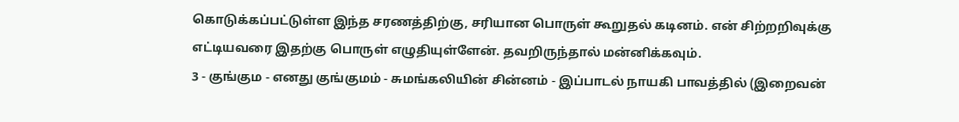கொடுக்கப்பட்டுள்ள இந்த சரணத்திற்கு, சரியான பொருள் கூறுதல் கடினம். என் சிற்றறிவுக்கு எட்டியவரை இதற்கு பொருள் எழுதியுள்ளேன். தவறிருந்தால் மன்னிக்கவும்.
3 - குங்கும - எனது குங்குமம் - சுமங்கலியின் சின்னம் - இப்பாடல் நாயகி பாவத்தில் (இறைவன்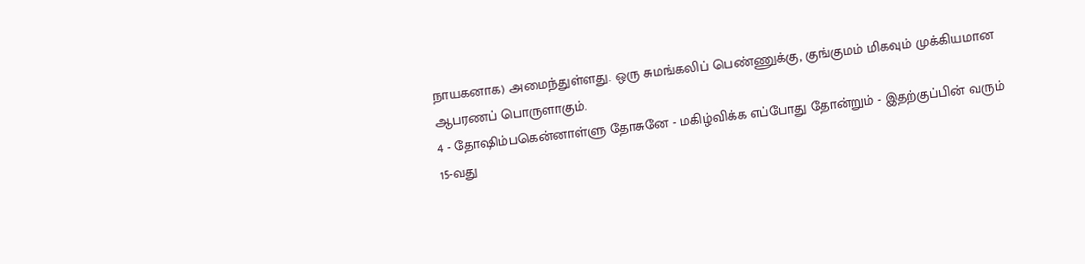நாயகனாக) அமைந்துள்ளது. ஒரு சுமங்கலிப் பெண்ணுக்கு, குங்குமம் மிகவும் முக்கியமான ஆபரணப் பொருளாகும்.
4 - தோஷிம்பகென்னாள்ளு தோசுனே - மகிழ்விக்க எப்போது தோன்றும் - இதற்குப்பின் வரும் 15-வது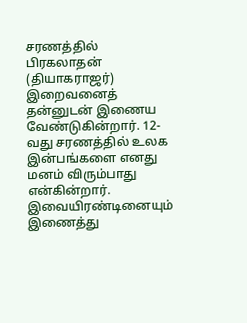சரணத்தில் பிரகலாதன் (தியாகராஜர்) இறைவனைத் தன்னுடன் இணைய வேண்டுகின்றார். 12-வது சரணத்தில் உலக இன்பங்களை எனது மனம் விரும்பாது என்கின்றார். இவையிரண்டினையும் இணைத்து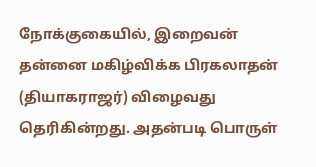நோக்குகையில், இறைவன் தன்னை மகிழ்விக்க பிரகலாதன் (தியாகராஜர்) விழைவது தெரிகின்றது. அதன்படி பொருள்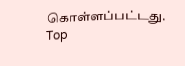கொள்ளப்பட்டது.
Top